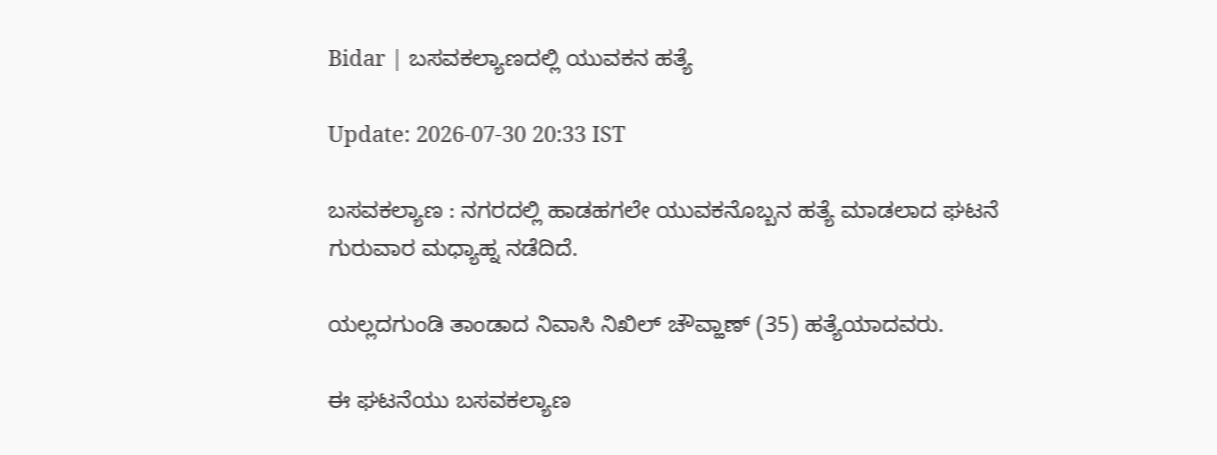Bidar | ಬಸವಕಲ್ಯಾಣದಲ್ಲಿ ಯುವಕನ ಹತ್ಯೆ

Update: 2026-07-30 20:33 IST

ಬಸವಕಲ್ಯಾಣ : ನಗರದಲ್ಲಿ ಹಾಡಹಗಲೇ ಯುವಕನೊಬ್ಬನ ಹತ್ಯೆ ಮಾಡಲಾದ ಘಟನೆ ಗುರುವಾರ ಮಧ್ಯಾಹ್ನ ನಡೆದಿದೆ.

ಯಲ್ಲದಗುಂಡಿ ತಾಂಡಾದ ನಿವಾಸಿ ನಿಖಿಲ್ ಚೌವ್ಹಾಣ್ (35) ಹತ್ಯೆಯಾದವರು.

ಈ ಘಟನೆಯು ಬಸವಕಲ್ಯಾಣ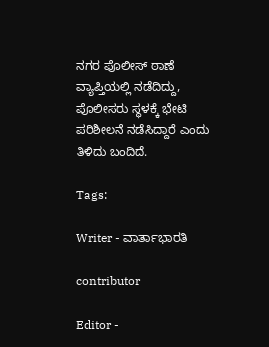ನಗರ ಪೊಲೀಸ್ ಠಾಣೆ ವ್ಯಾಪ್ತಿಯಲ್ಲಿ ನಡೆದಿದ್ದು, ಪೊಲೀಸರು ಸ್ಥಳಕ್ಕೆ ಭೇಟಿ ಪರಿಶೀಲನೆ ನಡೆಸಿದ್ದಾರೆ ಎಂದು ತಿಳಿದು ಬಂದಿದೆ.

Tags:

Writer - ವಾರ್ತಾಭಾರತಿ

contributor

Editor -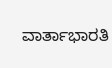ವಾರ್ತಾಭಾರತಿ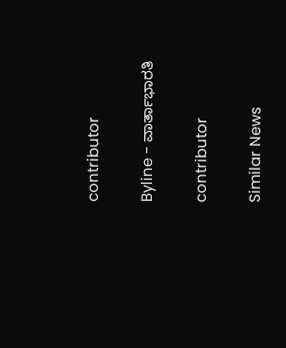contributor

Byline - ವಾರ್ತಾಭಾರತಿ

contributor

Similar News